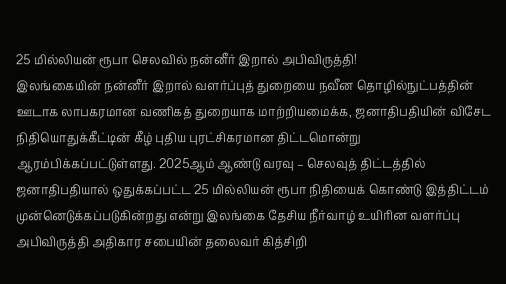25 மில்லியன் ரூபா செலவில் நன்னீர் இறால் அபிவிருத்தி!
இலங்கையின் நன்னீர் இறால் வளர்ப்புத் துறையை நவீன தொழில்நுட்பத்தின் ஊடாக லாபகரமான வணிகத் துறையாக மாற்றியமைக்க, ஜனாதிபதியின் விசேட நிதியொதுக்கீட்டின் கீழ் புதிய புரட்சிகரமான திட்டமொன்று ஆரம்பிக்கப்பட்டுள்ளது. 2025ஆம் ஆண்டு வரவு – செலவுத் திட்டத்தில் ஜனாதிபதியால் ஒதுக்கப்பட்ட 25 மில்லியன் ரூபா நிதியைக் கொண்டு இத்திட்டம் முன்னெடுக்கப்படுகின்றது என்று இலங்கை தேசிய நீர்வாழ் உயிரின வளர்ப்பு அபிவிருத்தி அதிகார சபையின் தலைவர் கித்சிறி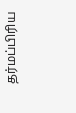தர்மப்பிரிய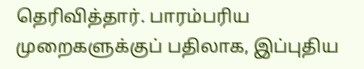தெரிவித்தார். பாரம்பரிய முறைகளுக்குப் பதிலாக, இப்புதிய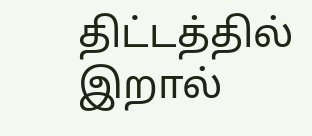திட்டத்தில் இறால்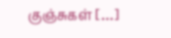குஞ்சுகள் […]